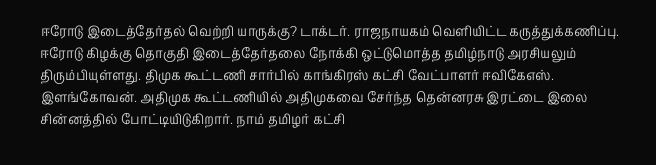ஈரோடு இடைத்தேர்தல் வெற்றி யாருக்கு? டாக்டர். ராஜநாயகம் வெளியிட்ட கருத்துக்கணிப்பு.
ஈரோடு கிழக்கு தொகுதி இடைத்தேர்தலை நோக்கி ஒட்டுமொத்த தமிழ்நாடு அரசியலும் திரும்பியுள்ளது. திமுக கூட்டணி சார்பில் காங்கிரஸ் கட்சி வேட்பாளர் ஈவிகேஎஸ். இளங்கோவன். அதிமுக கூட்டணியில் அதிமுகவை சேர்ந்த தென்னரசு இரட்டை இலை சின்னத்தில் போட்டியிடுகிறார். நாம் தமிழர் கட்சி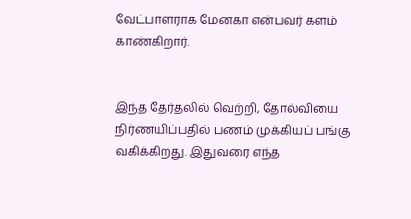வேட்பாளராக மேனகா என்பவர் களம் காண்கிறார்.


இந்த தேர்தலில் வெற்றி, தோல்வியை நிர்ணயிப்பதில் பணம் முக்கியப் பங்கு வகிக்கிறது. இதுவரை எந்த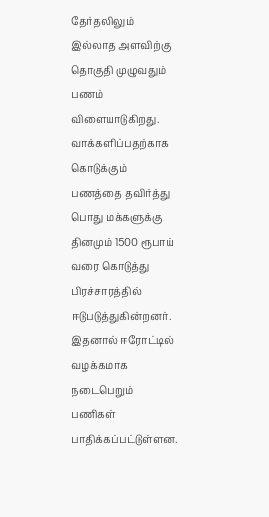தேர்தலிலும் இல்லாத அளவிற்கு தொகுதி முழுவதும் பணம் விளையாடுகிறது. வாக்களிப்பதற்காக கொடுக்கும் பணத்தை தவிர்த்து பொது மக்களுக்கு தினமும் 1500 ரூபாய் வரை கொடுத்து பிரச்சாரத்தில் ஈடுபடுத்துகின்றனர். இதனால் ஈரோட்டில் வழக்கமாக நடைபெறும் பணிகள் பாதிக்கப்பட்டுள்ளன.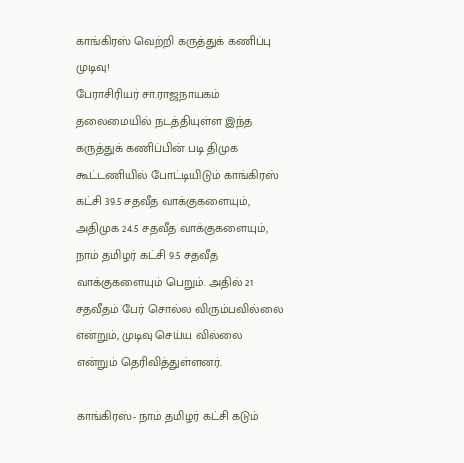காங்கிரஸ் வெற்றி கருத்துக் கணிப்பு முடிவு!
பேராசிரியர் சா.ராஜநாயகம் தலைமையில் நடத்தியுள்ள இந்த கருத்துக் கணிப்பின் படி திமுக கூட்டணியில் போட்டியிடும் காங்கிரஸ் கட்சி 39.5 சதவீத வாக்குகளையும், அதிமுக 24.5 சதவீத வாக்குகளையும், நாம் தமிழர் கட்சி 9.5 சதவீத வாக்குகளையும் பெறும். அதில் 21 சதவீதம் பேர் சொல்ல விரும்பவில்லை என்றும், முடிவு செய்ய வில்லை என்றும் தெரிவித்துள்ளனர்.

காங்கிரஸ்- நாம் தமிழர் கட்சி கடும்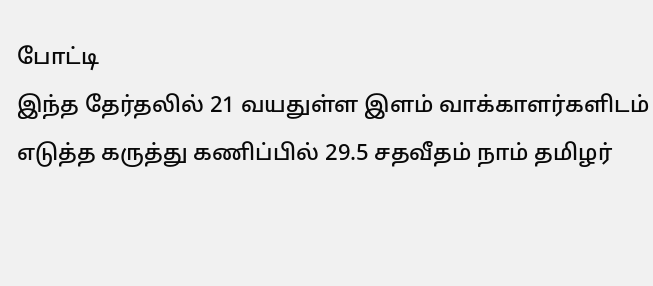போட்டி
இந்த தேர்தலில் 21 வயதுள்ள இளம் வாக்காளர்களிடம் எடுத்த கருத்து கணிப்பில் 29.5 சதவீதம் நாம் தமிழர்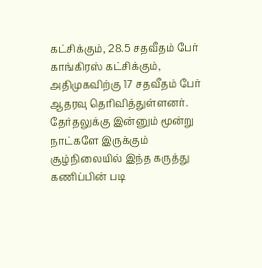கட்சிக்கும், 28.5 சதவீதம் பேர் காங்கிரஸ் கட்சிக்கும், அதிமுகவிற்கு 17 சதவீதம் பேர் ஆதரவு தெரிவித்துள்ளனர்.
தேர்தலுக்கு இன்னும் மூன்று நாட்களே இருக்கும் சூழ்நிலையில் இந்த கருத்து கணிப்பின் படி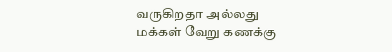வருகிறதா அல்லது மக்கள் வேறு கணக்கு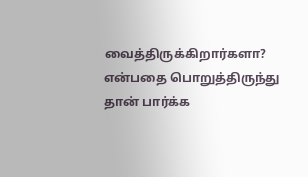வைத்திருக்கிறார்களா? என்பதை பொறுத்திருந்து தான் பார்க்க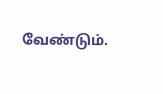வேண்டும்.